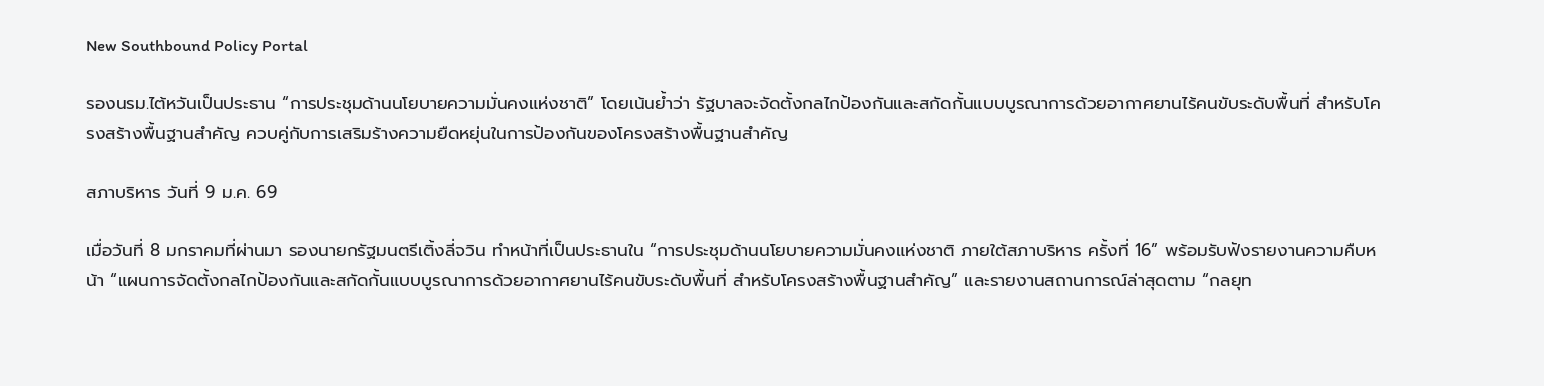New Southbound Policy Portal

รองนรม.ไต้หวันเป็นประธาน “การประชุมด้านนโยบายความมั่นคงแห่งชาติ” โดยเน้นย้ำว่า รัฐบาลจะจัดตั้งกลไกป้องกันและสกัดกั้นแบบบูรณาการด้วยอากาศยานไร้คนขับระดับพื้นที่ สำหรับโครงสร้างพื้นฐานสำคัญ ควบคู่กับการเสริมร้างความยืดหยุ่นในการป้องกันของโครงสร้างพื้นฐานสำคัญ

สภาบริหาร วันที่ 9 ม.ค. 69

เมื่อวันที่ 8 มกราคมที่ผ่านมา รองนายกรัฐมนตรีเติ้งลี่จวิน ทำหน้าที่เป็นประธานใน “การประชุมด้านนโยบายความมั่นคงแห่งชาติ ภายใต้สภาบริหาร ครั้งที่ 16” พร้อมรับฟังรายงานความคืบหน้า “แผนการจัดตั้งกลไกป้องกันและสกัดกั้นแบบบูรณาการด้วยอากาศยานไร้คนขับระดับพื้นที่ สำหรับโครงสร้างพื้นฐานสำคัญ” และรายงานสถานการณ์ล่าสุดตาม “กลยุท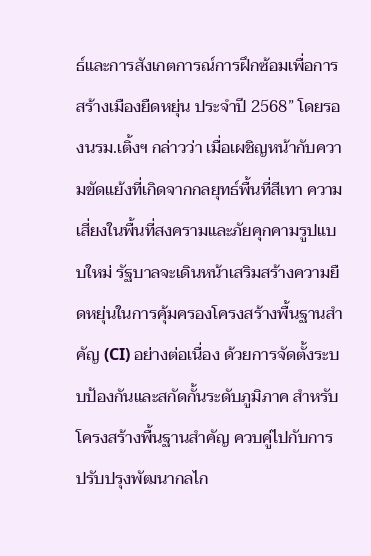ธ์และการสังเกตการณ์การฝึกซ้อมเพื่อการสร้างเมืองยืดหยุ่น ประจำปี 2568” โดยรองนรม.เติ้งฯ กล่าวว่า เมื่อเผชิญหน้ากับความขัดแย้งที่เกิดจากกลยุทธ์พื้นที่สีเทา ความเสี่ยงในพื้นที่สงครามและภัยคุกคามรูปแบบใหม่ รัฐบาลจะเดินหน้าเสริมสร้างความยืดหยุ่นในการคุ้มครองโครงสร้างพื้นฐานสำคัญ (CI) อย่างต่อเนื่อง ด้วยการจัดตั้งระบบป้องกันและสกัดกั้นระดับภูมิภาค สำหรับโครงสร้างพื้นฐานสำคัญ ควบคู่ไปกับการปรับปรุงพัฒนากลไก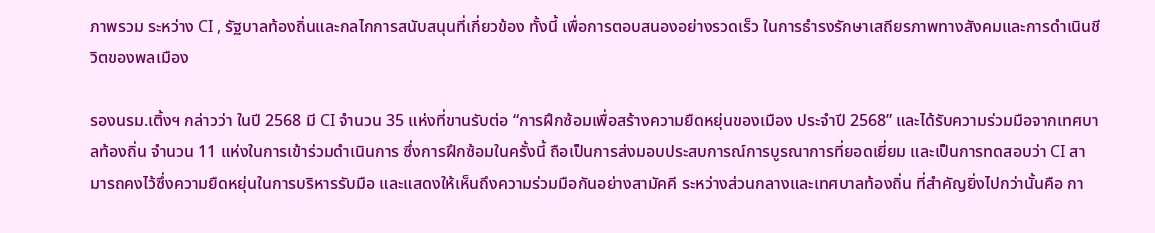ภาพรวม ระหว่าง CI , รัฐบาลท้องถิ่นและกลไกการสนับสนุนที่เกี่ยวข้อง ทั้งนี้ เพื่อการตอบสนองอย่างรวดเร็ว ในการธำรงรักษาเสถียรภาพทางสังคมและการดำเนินชีวิตของพลเมือง

รองนรม.เติ้งฯ กล่าวว่า ในปี 2568 มี CI จำนวน 35 แห่งที่ขานรับต่อ “การฝึกซ้อมเพื่อสร้างความยืดหยุ่นของเมือง ประจำปี 2568” และได้รับความร่วมมือจากเทศบาลท้องถิ่น จำนวน 11 แห่งในการเข้าร่วมดำเนินการ ซึ่งการฝึกซ้อมในครั้งนี้ ถือเป็นการส่งมอบประสบการณ์การบูรณาการที่ยอดเยี่ยม และเป็นการทดสอบว่า CI สามารถคงไว้ซึ่งความยืดหยุ่นในการบริหารรับมือ และแสดงให้เห็นถึงความร่วมมือกันอย่างสามัคคี ระหว่างส่วนกลางและเทศบาลท้องถิ่น ที่สำคัญยิ่งไปกว่านั้นคือ กา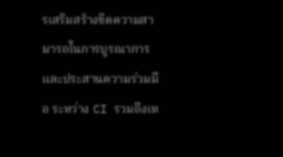รเสริมสร้างขีดความสามารถในการบูรณาการและประสานความร่วมมือ ระหว่าง CI รวมถึงเห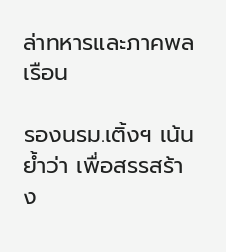ล่าทหารและภาคพลเรือน

รองนรม.เติ้งฯ เน้นย้ำว่า เพื่อสรรสร้าง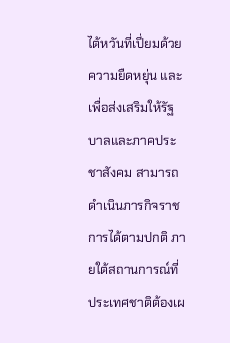ไต้หวันที่เปี่ยมด้วยความยืดหยุ่น และเพื่อส่งเสริมให้รัฐบาลและภาคประชาสังคม สามารถดำเนินภารกิจราชการได้ตามปกติ ภายใต้สถานการณ์ที่ประเทศชาติต้องเผ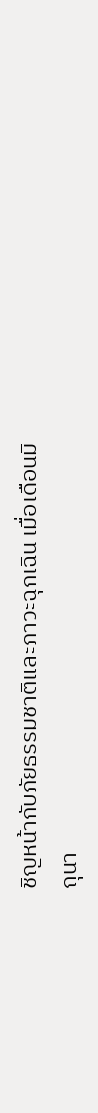ชิญหน้ากับภัยธรรมชาติและภาวะฉุกเฉิน เมื่อเดือนมิถุนา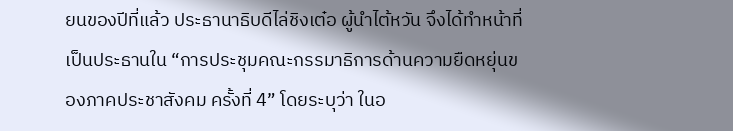ยนของปีที่แล้ว ประธานาธิบดีไล่ชิงเต๋อ ผู้นำไต้หวัน จึงได้ทำหน้าที่เป็นประธานใน “การประชุมคณะกรรมาธิการด้านความยืดหยุ่นของภาคประชาสังคม ครั้งที่ 4” โดยระบุว่า ในอ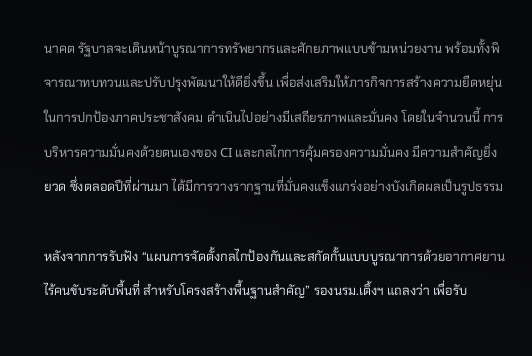นาคต รัฐบาลจะเดินหน้าบูรณาการทรัพยากรและศักยภาพแบบข้ามหน่วยงาน พร้อมทั้งพิจารณาทบทวนและปรับปรุงพัฒนาให้ดียิ่งขึ้น เพื่อส่งเสริมให้ภารกิจการสร้างความยืดหยุ่นในการปกป้องภาคประชาสังคม ดำเนินไปอย่างมีเสถียรภาพและมั่นคง โดยในจำนวนนี้ การบริหารความมั่นคงด้วยตนเองของ CI และกลไกการคุ้มครองความมั่นคง มีความสำคัญยิ่งยวด ซึ่งตลอดปีที่ผ่านมา ได้มีการวางรากฐานที่มั่นคงแข็งแกร่งอย่างบังเกิดผลเป็นรูปธรรม

หลังจากการรับฟัง “แผนการจัดตั้งกลไกป้องกันและสกัดกั้นแบบบูรณาการด้วยอากาศยานไร้คนขับระดับพื้นที่ สำหรับโครงสร้างพื้นฐานสำคัญ” รองนรม.เติ้งฯ แถลงว่า เพื่อรับ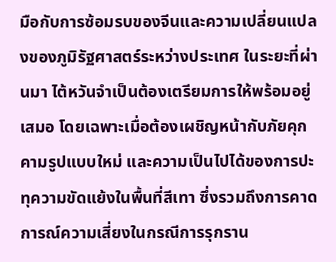มือกับการซ้อมรบของจีนและความเปลี่ยนแปลงของภูมิรัฐศาสตร์ระหว่างประเทศ ในระยะที่ผ่านมา ไต้หวันจำเป็นต้องเตรียมการให้พร้อมอยู่เสมอ โดยเฉพาะเมื่อต้องเผชิญหน้ากับภัยคุกคามรูปแบบใหม่ และความเป็นไปได้ของการปะทุความขัดแย้งในพื้นที่สีเทา ซึ่งรวมถึงการคาดการณ์ความเสี่ยงในกรณีการรุกราน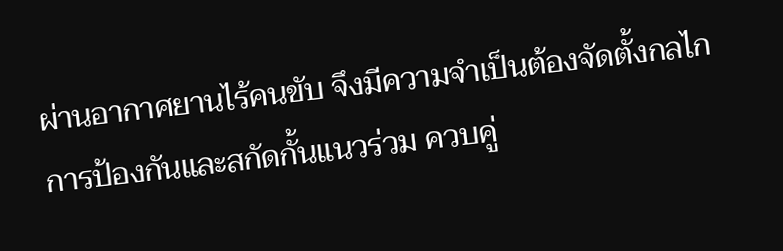ผ่านอากาศยานไร้คนขับ จึงมีความจำเป็นต้องจัดตั้งกลไกการป้องกันและสกัดกั้นแนวร่วม ควบคู่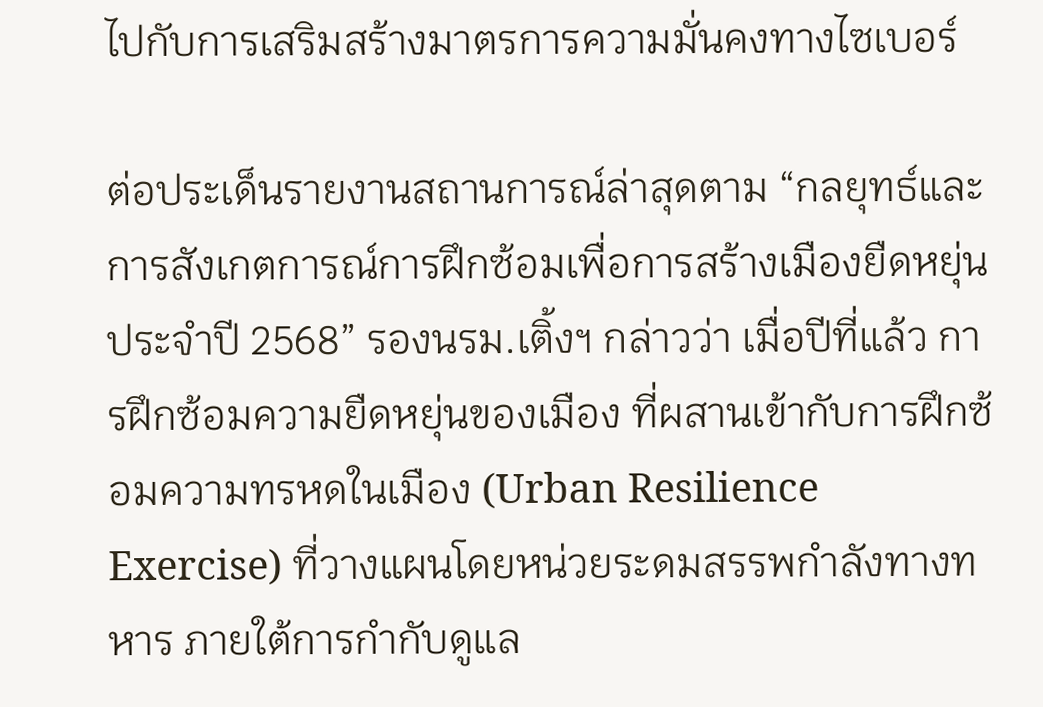ไปกับการเสริมสร้างมาตรการความมั่นคงทางไซเบอร์

ต่อประเด็นรายงานสถานการณ์ล่าสุดตาม “กลยุทธ์และการสังเกตการณ์การฝึกซ้อมเพื่อการสร้างเมืองยืดหยุ่น ประจำปี 2568” รองนรม.เติ้งฯ กล่าวว่า เมื่อปีที่แล้ว การฝึกซ้อมความยืดหยุ่นของเมือง ที่ผสานเข้ากับการฝึกซ้อมความทรหดในเมือง (Urban Resilience Exercise) ที่วางแผนโดยหน่วยระดมสรรพกำลังทางทหาร ภายใต้การกำกับดูแล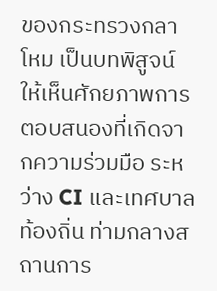ของกระทรวงกลาโหม เป็นบทพิสูจน์ให้เห็นศักยภาพการตอบสนองที่เกิดจากความร่วมมือ ระหว่าง CI และเทศบาลท้องถิ่น ท่ามกลางสถานการ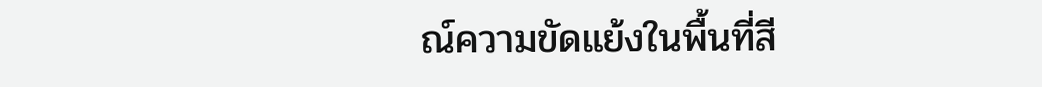ณ์ความขัดแย้งในพื้นที่สี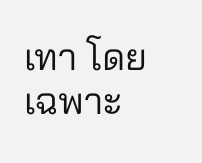เทา โดยเฉพาะ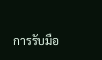การรับมือ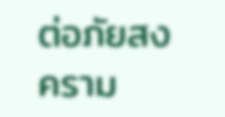ต่อภัยสงคราม